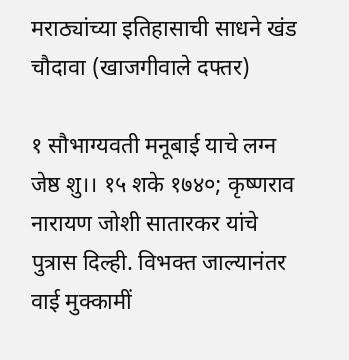मराठ्यांच्या इतिहासाची साधने खंड चौदावा (खाजगीवाले दफ्तर)

१ सौभाग्यवती मनूबाई याचे लग्न जेष्ठ शु।। १५ शके १७४०; कृष्णराव नारायण जोशी सातारकर यांचे पुत्रास दिल्ही. विभक्त जाल्यानंतर वाई मुक्कामीं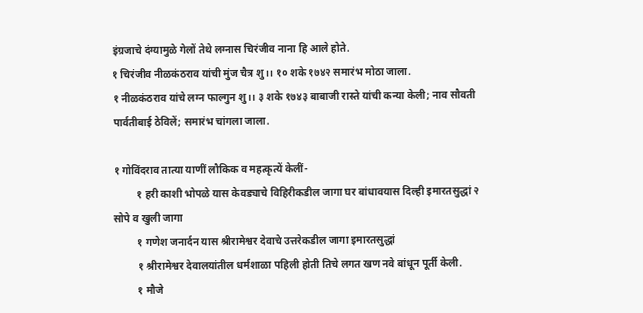इंग्रजाचे दंग्यामुळे गेलों तेथे लग्नास चिरंजीव नाना हि आले होते.
१ चिरंजीव नीळकंठराव यांची मुंज चैत्र शु।। १० शके १७४२ समारंभ मोठा जाला.
१ नीळकंठराव यांचे लग्न फाल्गुन शु।। ३ शके १७४३ बाबाजी रास्ते यांची कन्या केली; नाव सौवती पार्वतीबाई ठेविलें; समारंभ चांगला जाला.

१ गोविंदराव तात्या याणीं लौकिक व महत्कृत्यें केलीं-
         १ हरी काशी भोपळे यास केवड्याचे विहिरीकडील जागा घर बांधावयास दिल्ही इमारतसुद्धां २ सोपे व खुली जागा
         १ गणेश जनार्दन यास श्रीरामेश्वर देवाचे उत्तरेकडील जागा इमारतसुद्धां
         १ श्रीरामेश्वर देवालयांतील धर्मशाळा पहिली होती तिचे लगत खण नवे बांधून पूर्ती केली.
         १ मौजे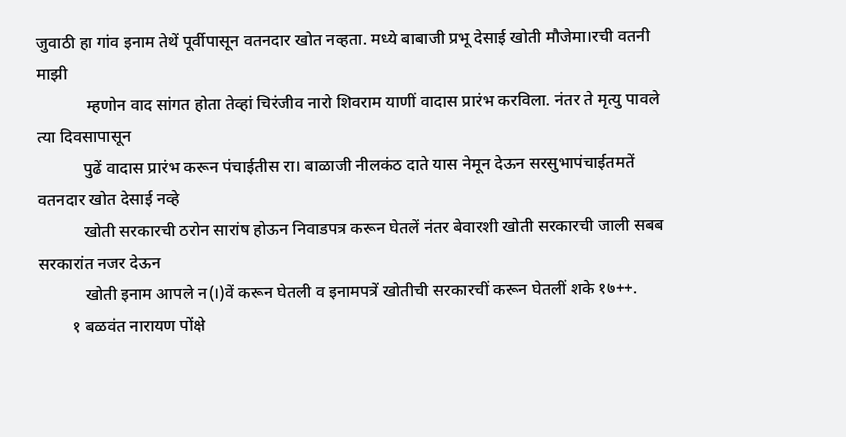जुवाठी हा गांव इनाम तेथें पूर्वीपासून वतनदार खोत नव्हता. मध्ये बाबाजी प्रभू देसाई खोती मौजेमा।रची वतनी माझी
            म्हणोन वाद सांगत होता तेव्हां चिरंजीव नारो शिवराम याणीं वादास प्रारंभ करविला. नंतर ते मृत्यु पावले त्या दिवसापासून
           पुढें वादास प्रारंभ करून पंचाईतीस रा। बाळाजी नीलकंठ दाते यास नेमून देऊन सरसुभापंचाईतमतें वतनदार खोत देसाई नव्हे
           खोती सरकारची ठरोन सारांष होऊन निवाडपत्र करून घेतलें नंतर बेवारशी खोती सरकारची जाली सबब सरकारांत नजर देऊन
           खोती इनाम आपले न(।)वें करून घेतली व इनामपत्रें खोतीची सरकारचीं करून घेतलीं शके १७++.
        १ बळवंत नारायण पोंक्षे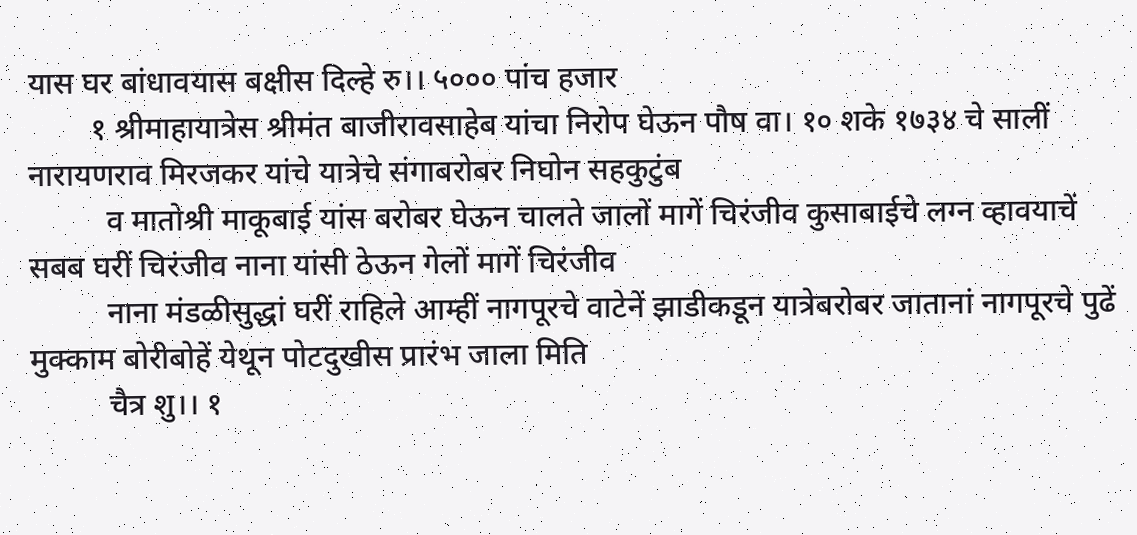यास घर बांधावयास बक्षीस दिल्हे रु।। ५००० पांच हजार
        १ श्रीमाहायात्रेस श्रीमंत बाजीरावसाहेब यांचा निरोप घेऊन पौष वा। १० शके १७३४ चे सालीं नारायणराव मिरजकर यांचे यात्रेचे संगाबरोबर निघोन सहकुटुंब
          व मातोश्री माकूबाई यांस बरोबर घेऊन चालते जालों मागें चिरंजीव कुसाबाईचे लग्न व्हावयाचें सबब घरीं चिरंजीव नाना यांसी ठेऊन गेलों मागें चिरंजीव
          नाना मंडळीसुद्धां घरीं राहिले आम्हीं नागपूरचे वाटेनें झाडीकडून यात्रेबरोबर जातानां नागपूरचे पुढें मुक्काम बोरीबोहें येथून पोटदुखीस प्रारंभ जाला मिति
          चैत्र शु।। १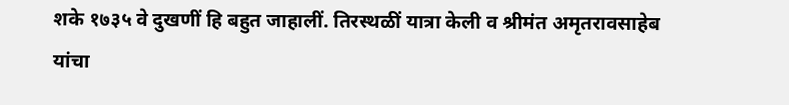शके १७३५ वे दुखणीं हि बहुत जाहालीं. तिरस्थळीं यात्रा केली व श्रीमंत अमृतरावसाहेब यांचा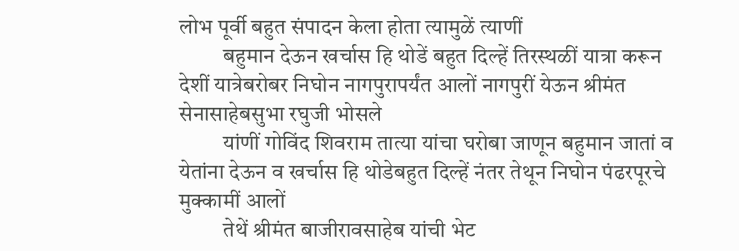लोभ पूर्वी बहुत संपादन केला होता त्यामुळें त्याणीं
          बहुमान देऊन खर्चास हि थोडें बहुत दिल्हें तिरस्थळीं यात्रा करून देशीं यात्रेबरोबर निघोन नागपुरापर्यंत आलों नागपुरीं येऊन श्रीमंत सेनासाहेबसुभा रघुजी भोसले
          यांणीं गोविंद शिवराम तात्या यांचा घरोबा जाणून बहुमान जातां व येतांना देऊन व खर्चास हि थोडेबहुत दिल्हें नंतर तेथून निघोन पंढरपूरचे मुक्कामीं आलों
          तेथें श्रीमंत बाजीरावसाहेब यांची भेट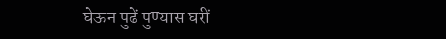घेऊन पुढें पुण्यास घरीं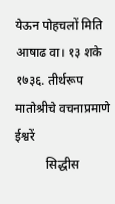येऊन पोहचलों मिति आषाढ वा। १३ शके १७३६. तीर्थरूप मातोश्रीचे वचनाप्रमाणे ईश्वरें
          सिद्धीस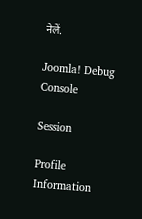नेलें.

Joomla! Debug Console

Session

Profile Information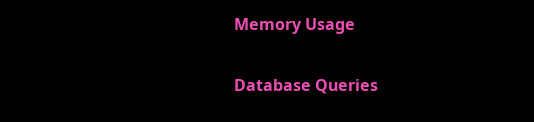Memory Usage

Database Queries